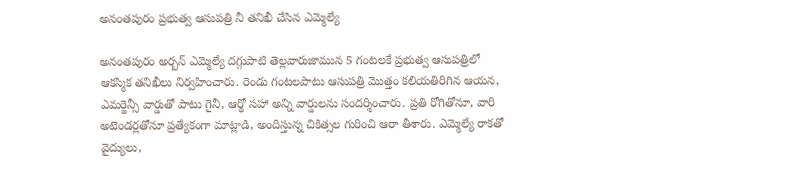అనంతపురం ప్రభుత్వ ఆసుపత్రి నీ తనిఖీ చేసిన ఎమ్మెల్యే

అనంతపురం అర్బన్ ఎమ్మెల్యే దగ్గుపాటి తెల్లవారుజామున 5 గంటలకే ప్రభుత్వ ఆసుపత్రిలో ఆకస్మిక తనిఖీలు నిర్వహించారు. రెండు గంటలపాటు ఆసుపత్రి మొత్తం కలియతిరిగిన ఆయన, ఎమర్జెన్సీ వార్డుతో పాటు గైనీ, ఆర్థో సహా అన్ని వార్డులను సందర్శించారు. ప్రతి రోగితోనూ, వారి అటెండర్లతోనూ ప్రత్యేకంగా మాట్లాడి, అందిస్తున్న చికిత్సల గురించి ఆరా తీశారు. ఎమ్మెల్యే రాకతో వైద్యులు,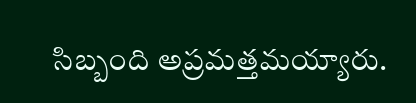సిబ్బంది అప్రమత్తమయ్యారు.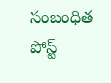సంబంధిత పోస్ట్